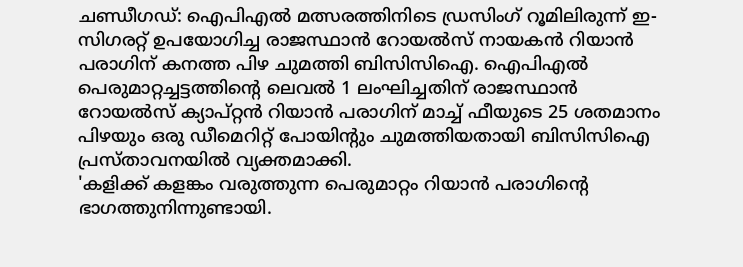ചണ്ഡീഗഡ്: ഐപിഎൽ മത്സരത്തിനിടെ ഡ്രസിംഗ് റൂമിലിരുന്ന് ഇ-സിഗരറ്റ് ഉപയോഗിച്ച രാജസ്ഥാൻ റോയൽസ് നായകൻ റിയാൻ പരാഗിന് കനത്ത പിഴ ചുമത്തി ബിസിസിഐ. ഐപിഎൽ പെരുമാറ്റച്ചട്ടത്തിന്റെ ലെവൽ 1 ലംഘിച്ചതിന് രാജസ്ഥാൻ റോയൽസ് ക്യാപ്റ്റൻ റിയാൻ പരാഗിന് മാച്ച് ഫീയുടെ 25 ശതമാനം പിഴയും ഒരു ഡീമെറിറ്റ് പോയിന്റും ചുമത്തിയതായി ബിസിസിഐ പ്രസ്താവനയിൽ വ്യക്തമാക്കി.
'കളിക്ക് കളങ്കം വരുത്തുന്ന പെരുമാറ്റം റിയാൻ പരാഗിന്റെ ഭാഗത്തുനിന്നുണ്ടായി.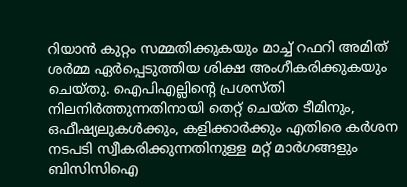റിയാൻ കുറ്റം സമ്മതിക്കുകയും മാച്ച് റഫറി അമിത് ശർമ്മ ഏർപ്പെടുത്തിയ ശിക്ഷ അംഗീകരിക്കുകയും ചെയ്തു. ഐപിഎല്ലിന്റെ പ്രശസ്തി നിലനിർത്തുന്നതിനായി തെറ്റ് ചെയ്ത ടീമിനും, ഒഫീഷ്യലുകൾക്കും, കളിക്കാർക്കും എതിരെ കർശന നടപടി സ്വീകരിക്കുന്നതിനുള്ള മറ്റ് മാർഗങ്ങളും ബിസിസിഐ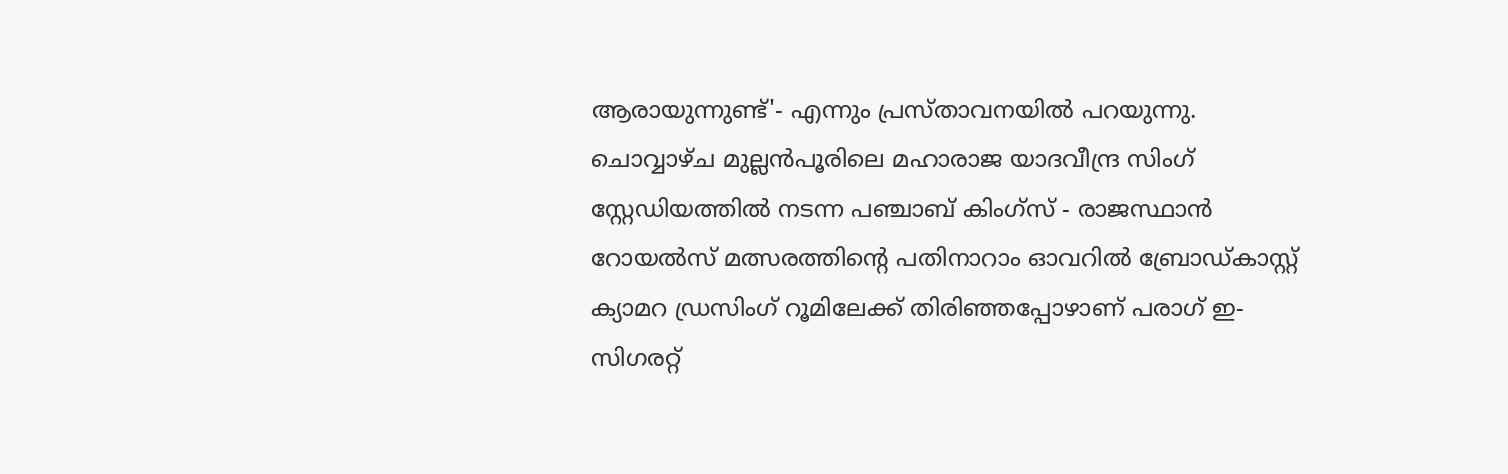ആരായുന്നുണ്ട്'- എന്നും പ്രസ്താവനയിൽ പറയുന്നു.
ചൊവ്വാഴ്ച മുല്ലൻപൂരിലെ മഹാരാജ യാദവീന്ദ്ര സിംഗ് സ്റ്റേഡിയത്തിൽ നടന്ന പഞ്ചാബ് കിംഗ്സ് - രാജസ്ഥാൻ റോയൽസ് മത്സരത്തിന്റെ പതിനാറാം ഓവറിൽ ബ്രോഡ്കാസ്റ്റ് ക്യാമറ ഡ്രസിംഗ് റൂമിലേക്ക് തിരിഞ്ഞപ്പോഴാണ് പരാഗ് ഇ-സിഗരറ്റ്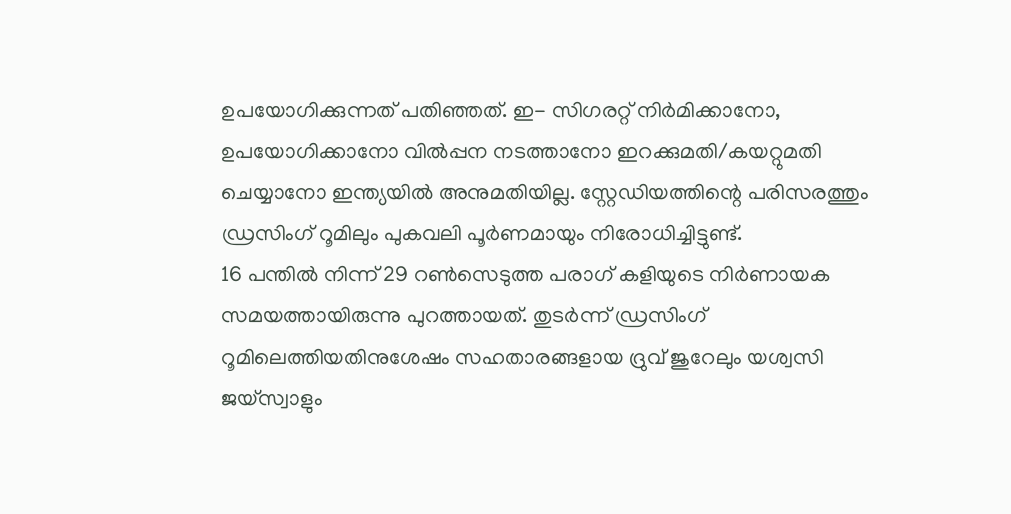ഉപയോഗിക്കുന്നത് പതിഞ്ഞത്. ഇ- സിഗരറ്റ് നിർമിക്കാനോ, ഉപയോഗിക്കാനോ വിൽപ്പന നടത്താനോ ഇറക്കുമതി/കയറ്റുമതി ചെയ്യാനോ ഇന്ത്യയിൽ അനുമതിയില്ല. സ്റ്റേഡിയത്തിന്റെ പരിസരത്തും ഡ്രസിംഗ് റൂമിലും പുകവലി പൂർണമായും നിരോധിച്ചിട്ടുണ്ട്.
16 പന്തിൽ നിന്ന് 29 റൺസെടുത്ത പരാഗ് കളിയുടെ നിർണായക സമയത്തായിരുന്നു പുറത്തായത്. തുടർന്ന് ഡ്രസിംഗ് റൂമിലെത്തിയതിനുശേഷം സഹതാരങ്ങളായ ദ്രുവ് ജുറേലും യശ്വസി ജയ്സ്വാളും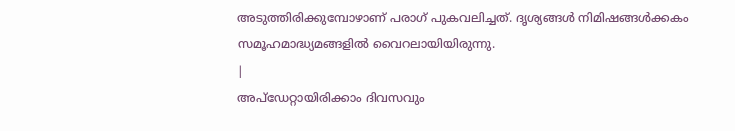അടുത്തിരിക്കുമ്പോഴാണ് പരാഗ് പുകവലിച്ചത്. ദൃശ്യങ്ങൾ നിമിഷങ്ങൾക്കകം സമൂഹമാദ്ധ്യമങ്ങളിൽ വൈറലായിയിരുന്നു.
|
അപ്ഡേറ്റായിരിക്കാം ദിവസവും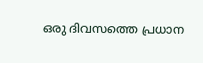ഒരു ദിവസത്തെ പ്രധാന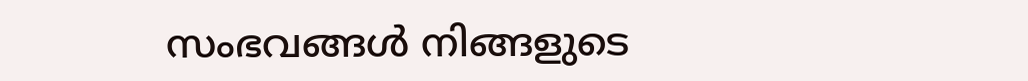സംഭവങ്ങൾ നിങ്ങളുടെ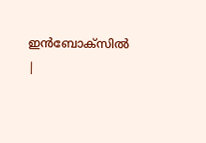ഇൻബോക്സിൽ |